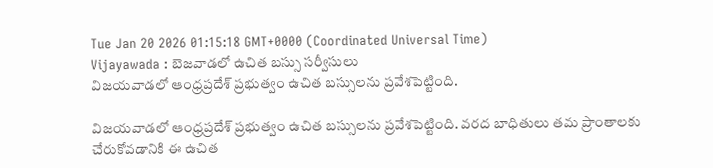Tue Jan 20 2026 01:15:18 GMT+0000 (Coordinated Universal Time)
Vijayawada : బెజవాడలో ఉచిత బస్సు సర్వీసులు
విజయవాడలో ఆంధ్రప్రదేశ్ ప్రభుత్వం ఉచిత బస్సులను ప్రవేశపెట్టింది.

విజయవాడలో ఆంధ్రప్రదేశ్ ప్రభుత్వం ఉచిత బస్సులను ప్రవేశపెట్టింది. వరద బాధితులు తమ ప్రాంతాలకు చేరుకోవడానికి ఈ ఉచిత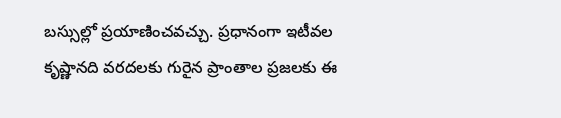బస్సుల్లో ప్రయాణించవచ్చు. ప్రధానంగా ఇటీవల కృష్ణానది వరదలకు గురైన ప్రాంతాల ప్రజలకు ఈ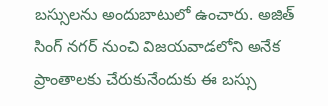బస్సులను అందుబాటులో ఉంచారు. అజిత్ సింగ్ నగర్ నుంచి విజయవాడలోని అనేక ప్రాంతాలకు చేరుకునేందుకు ఈ బస్సు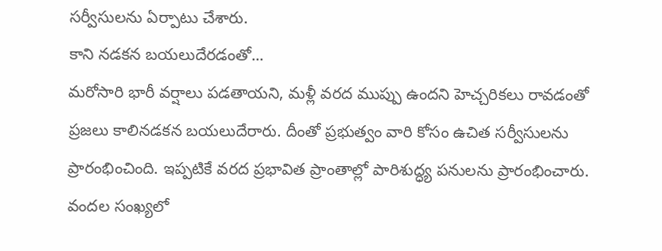సర్వీసులను ఏర్పాటు చేశారు.
కాని నడకన బయలుదేరడంతో...
మరోసారి భారీ వర్షాలు పడతాయని, మళ్లీ వరద ముప్పు ఉందని హెచ్చరికలు రావడంతో ప్రజలు కాలినడకన బయలుదేరారు. దీంతో ప్రభుత్వం వారి కోసం ఉచిత సర్వీసులను ప్రారంభించింది. ఇప్పటికే వరద ప్రభావిత ప్రాంతాల్లో పారిశుద్ధ్య పనులను ప్రారంభించారు. వందల సంఖ్యలో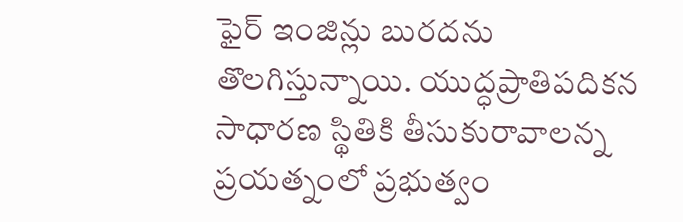ఫైర్ ఇంజిన్లు బురదను తొలగిస్తున్నాయి. యుద్ధప్రాతిపదికన సాధారణ స్థితికి తీసుకురావాలన్న ప్రయత్నంలో ప్రభుత్వం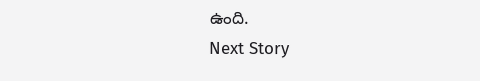ఉంది.
Next Story